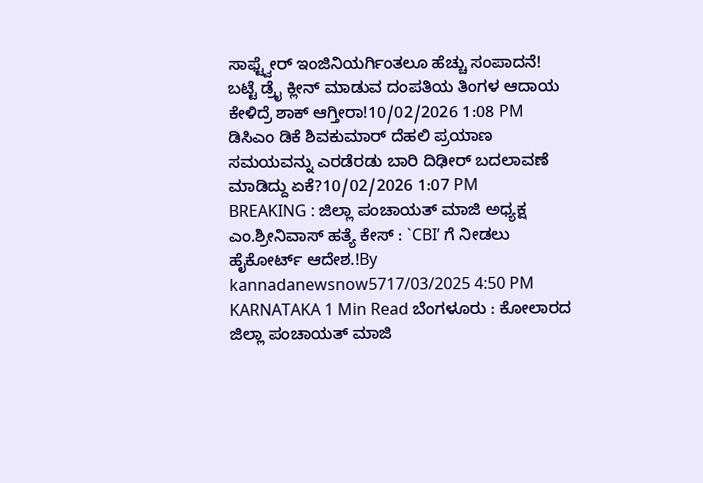ಸಾಫ್ಟ್ವೇರ್ ಇಂಜಿನಿಯರ್ಗಿಂತಲೂ ಹೆಚ್ಚು ಸಂಪಾದನೆ! ಬಟ್ಟೆ ಡ್ರೈ ಕ್ಲೀನ್ ಮಾಡುವ ದಂಪತಿಯ ತಿಂಗಳ ಆದಾಯ ಕೇಳಿದ್ರೆ ಶಾಕ್ ಆಗ್ತೀರಾ!10/02/2026 1:08 PM
ಡಿಸಿಎಂ ಡಿಕೆ ಶಿವಕುಮಾರ್ ದೆಹಲಿ ಪ್ರಯಾಣ ಸಮಯವನ್ನು ಎರಡೆರಡು ಬಾರಿ ದಿಢೀರ್ ಬದಲಾವಣೆ ಮಾಡಿದ್ದು ಏಕೆ?10/02/2026 1:07 PM
BREAKING : ಜಿಲ್ಲಾ ಪಂಚಾಯತ್ ಮಾಜಿ ಅಧ್ಯಕ್ಷ ಎಂ.ಶ್ರೀನಿವಾಸ್ ಹತ್ಯೆ ಕೇಸ್ : `CBI’ ಗೆ ನೀಡಲು ಹೈಕೋರ್ಟ್ ಆದೇಶ.!By kannadanewsnow5717/03/2025 4:50 PM KARNATAKA 1 Min Read ಬೆಂಗಳೂರು : ಕೋಲಾರದ ಜಿಲ್ಲಾ ಪಂಚಾಯತ್ ಮಾಜಿ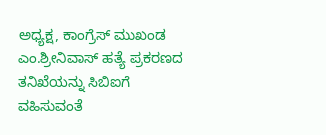ಅಧ್ಯಕ್ಷ, ಕಾಂಗ್ರೆಸ್ ಮುಖಂಡ ಎಂ.ಶ್ರೀನಿವಾಸ್ ಹತ್ಯೆ ಪ್ರಕರಣದ ತನಿಖೆಯನ್ನು ಸಿಬಿಐಗೆ ವಹಿಸುವಂತೆ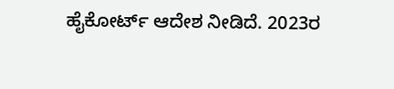ಹೈಕೋರ್ಟ್ ಆದೇಶ ನೀಡಿದೆ. 2023ರ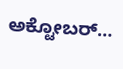ಅಕ್ಟೋಬರ್…